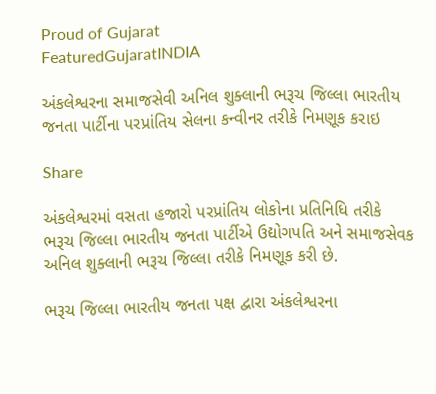Proud of Gujarat
FeaturedGujaratINDIA

અંકલેશ્વરના સમાજસેવી અનિલ શુક્લાની ભરૂચ જિલ્લા ભારતીય જનતા પાર્ટીના પરપ્રાંતિય સેલના કન્વીનર તરીકે નિમણૂક કરાઇ

Share

અંકલેશ્વરમાં વસતા હજારો પરપ્રાંતિય લોકોના પ્રતિનિધિ તરીકે ભરૂચ જિલ્લા ભારતીય જનતા પાર્ટીએ ઉદ્યોગપતિ અને સમાજસેવક અનિલ શુક્લાની ભરૂચ જિલ્લા તરીકે નિમણૂક કરી છે.

ભરૂચ જિલ્લા ભારતીય જનતા પક્ષ દ્વારા અંકલેશ્વરના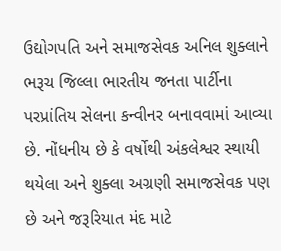ઉદ્યોગપતિ અને સમાજસેવક અનિલ શુક્લાને ભરૂચ જિલ્લા ભારતીય જનતા પાર્ટીના પરપ્રાંતિય સેલના કન્વીનર બનાવવામાં આવ્યા છે. નોંધનીય છે કે વર્ષોથી અંકલેશ્વર સ્થાયી થયેલા અને શુક્લા અગ્રણી સમાજસેવક પણ છે અને જરૂરિયાત મંદ માટે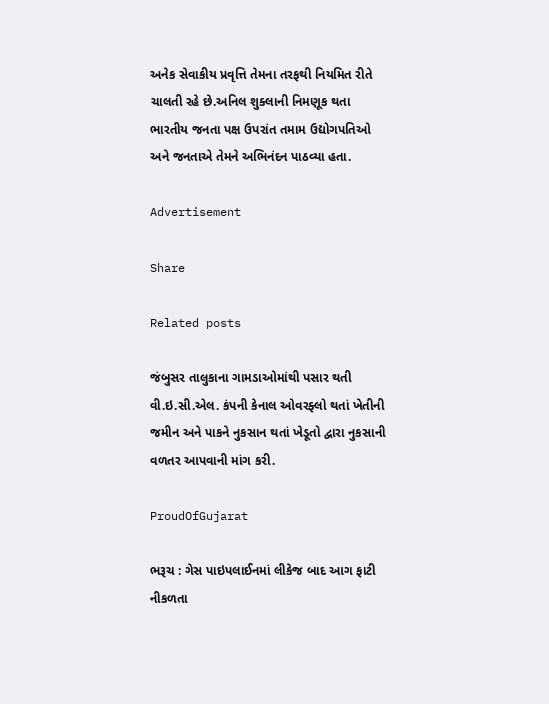અનેક સેવાકીય પ્રવૃત્તિ તેમના તરફથી નિયમિત રીતે ચાલતી રહે છે.અનિલ શુક્લાની નિમણૂક થતા ભારતીય જનતા પક્ષ ઉપરાંત તમામ ઉદ્યોગપતિઓ અને જનતાએ તેમને અભિનંદન પાઠવ્યા હતા.

Advertisement

Share

Related posts

જંબુસર તાલુકાના ગામડાઓમાંથી પસાર થતી વી.ઇ.સી.એલ. કંપની કેનાલ ઓવરફ્લો થતાં ખેતીની જમીન અને પાકને નુકસાન થતાં ખેડૂતો દ્વારા નુકસાની વળતર આપવાની માંગ કરી.

ProudOfGujarat

ભરૂચ : ગેસ પાઇપલાઈનમાં લીકેજ બાદ આગ ફાટી નીકળતા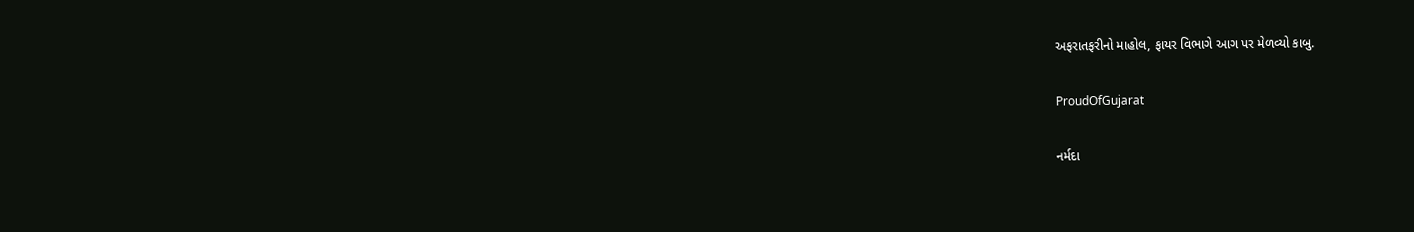અફરાતફરીનો માહોલ, ફાયર વિભાગે આગ પર મેળવ્યો કાબુ.

ProudOfGujarat

નર્મદા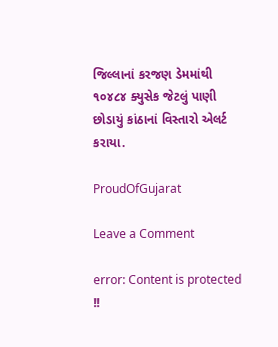જિલ્લાનાં કરજણ ડેમમાંથી ૧૦૪૮૪ ક્યુસેક જેટલું પાણી છોડાયું કાંઠાનાં વિસ્તારો એલર્ટ કરાયા.

ProudOfGujarat

Leave a Comment

error: Content is protected !!